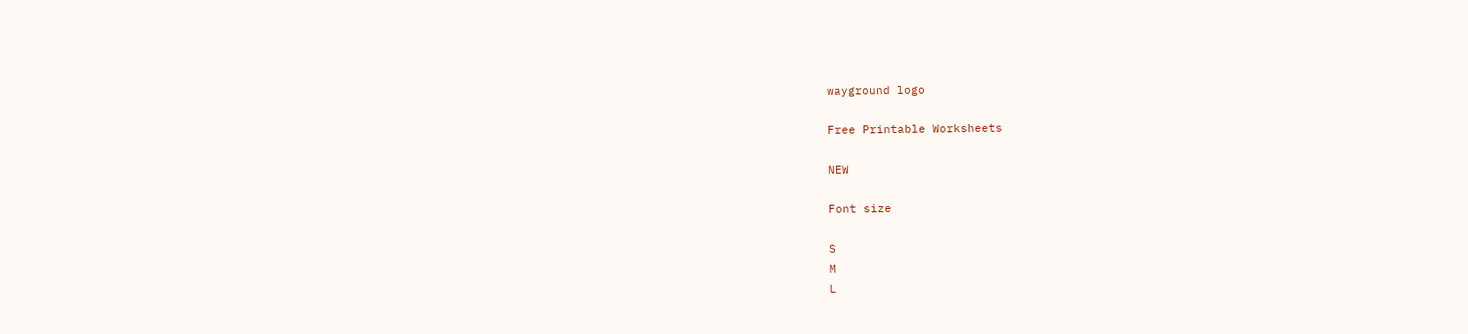wayground logo

Free Printable Worksheets

NEW

Font size

S
M
L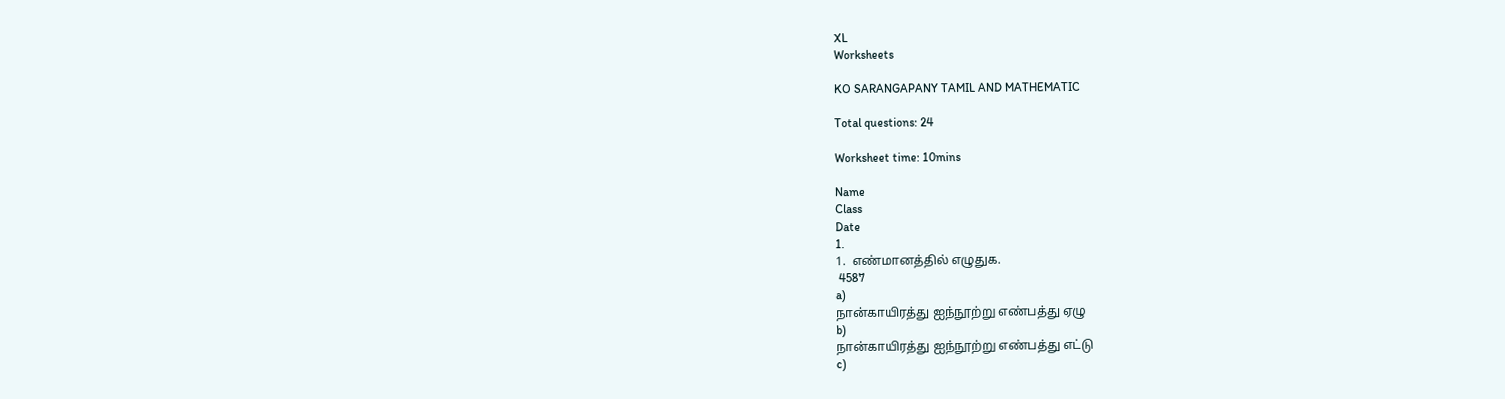XL
Worksheets

KO SARANGAPANY TAMIL AND MATHEMATIC

Total questions: 24

Worksheet time: 10mins

Name
Class
Date
1.
1.  எண்மானத்தில் எழுதுக.
 4587
a)
நான்காயிரத்து ஐந்நூற்று எண்பத்து ஏழு
b)
நான்காயிரத்து ஐந்நூற்று எண்பத்து எட்டு
c)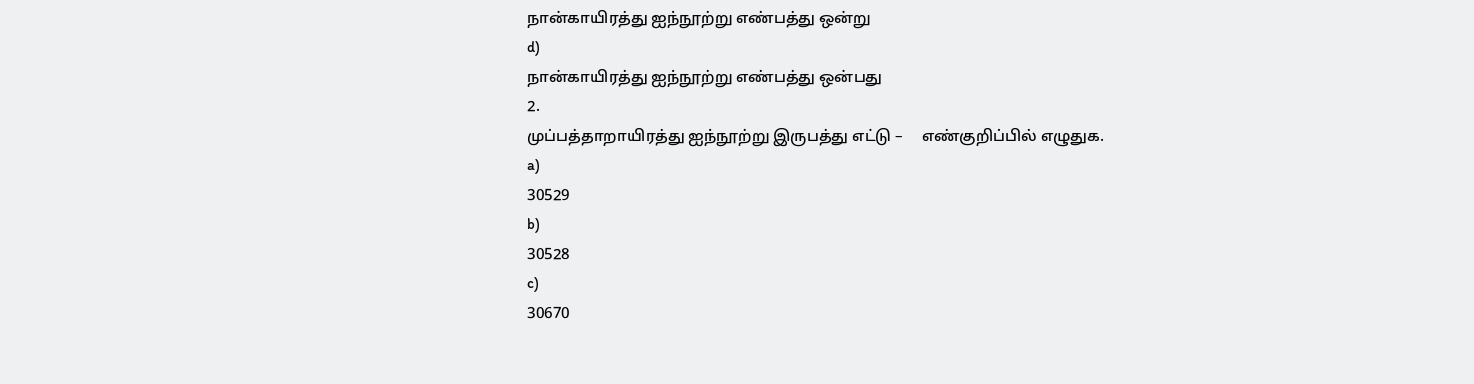நான்காயிரத்து ஐந்நூற்று எண்பத்து ஒன்று
d)
நான்காயிரத்து ஐந்நூற்று எண்பத்து ஒன்பது
2.
முப்பத்தாறாயிரத்து ஐந்நூற்று இருபத்து எட்டு –     எண்குறிப்பில் எழுதுக.
a)
30529
b)
30528
c)
30670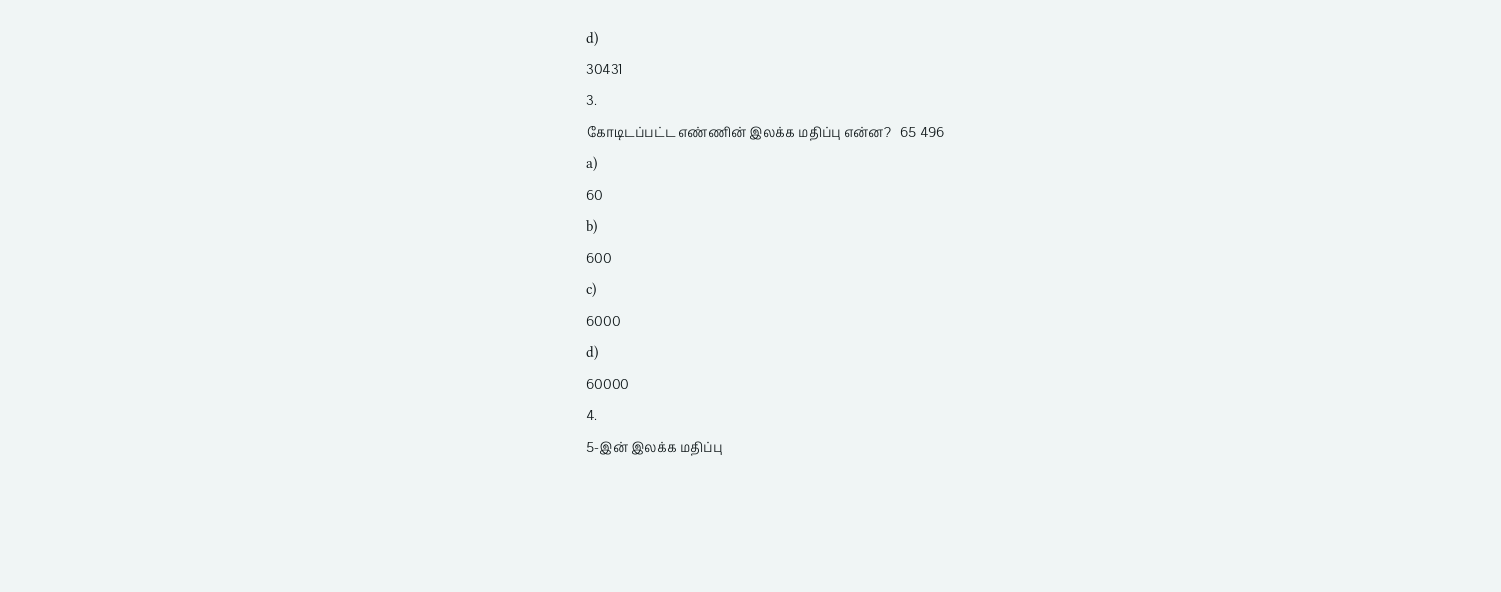d)
30431
3.
கோடிடப்பட்ட எண்ணின் இலக்க மதிப்பு என்ன?   65 496
a)
60
b)
600
c)
6000
d)
60000
4.
5-இன் இலக்க மதிப்பு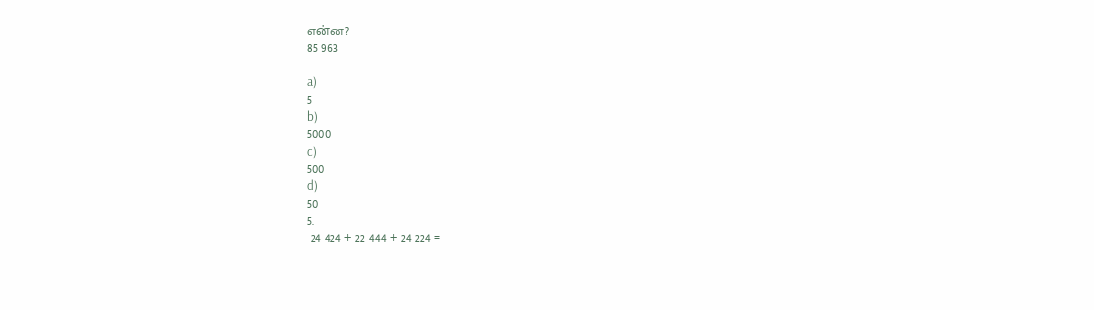என்ன?
85 963

a)
5
b)
5000
c)
500
d)
50
5.
 24 424 + 22 444 + 24 224 =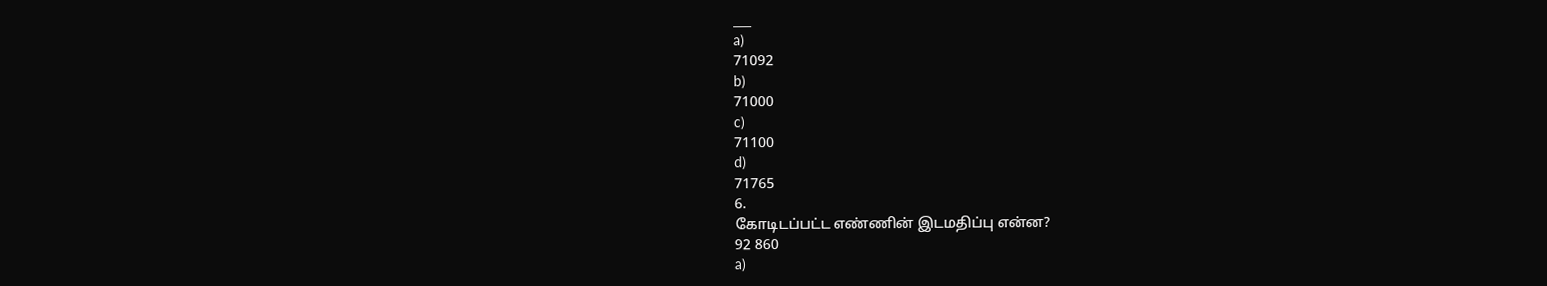___
a)
71092
b)
71000
c)
71100
d)
71765
6.
கோடிடப்பட்ட எண்ணின் இடமதிப்பு என்ன?
92 860
a)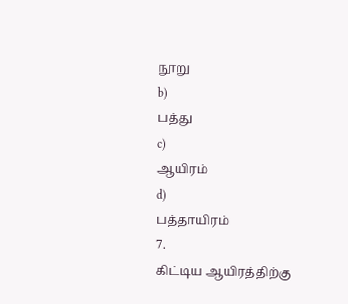நூறு
b)
பத்து
c)
ஆயிரம்
d)
பத்தாயிரம்
7.
கிட்டிய ஆயிரத்திற்கு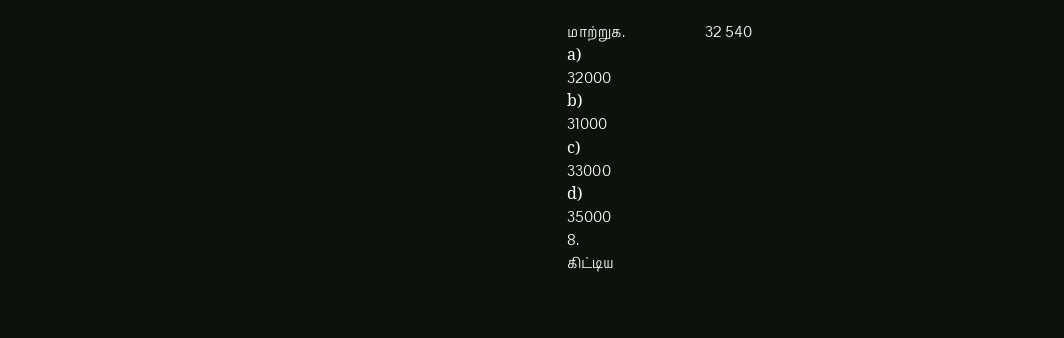மாற்றுக.                        32 540
a)
32000
b)
31000
c)
33000
d)
35000
8.
கிட்டிய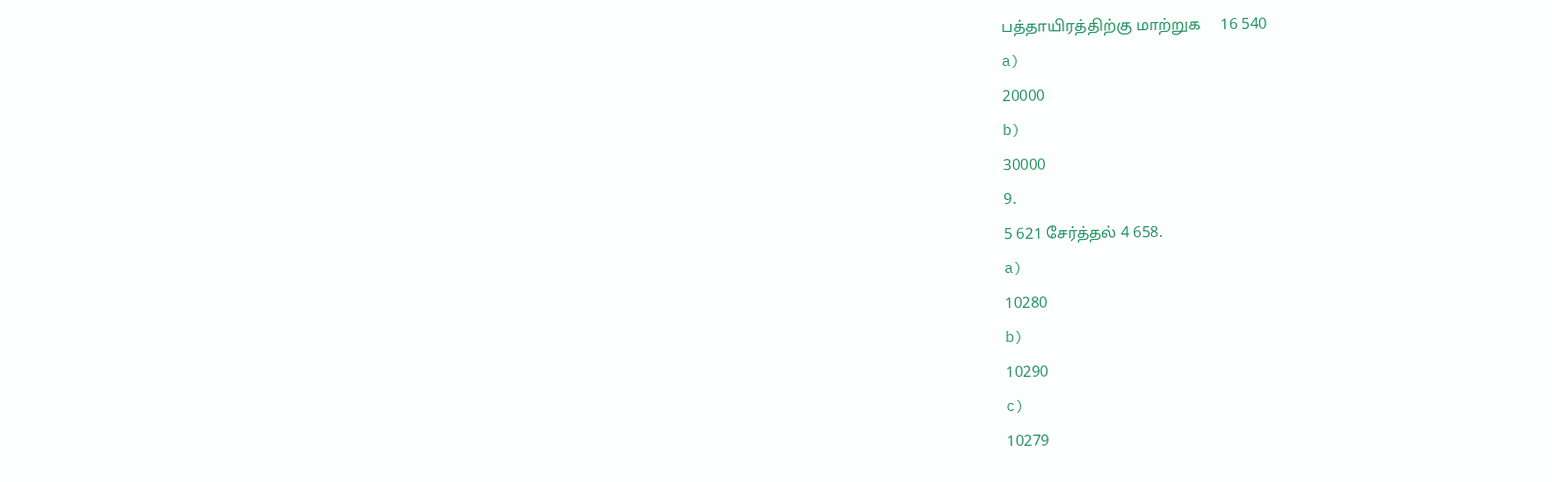பத்தாயிரத்திற்கு மாற்றுக     16 540
a)
20000
b)
30000
9.
5 621 சேர்த்தல் 4 658.
a)
10280
b)
10290
c)
10279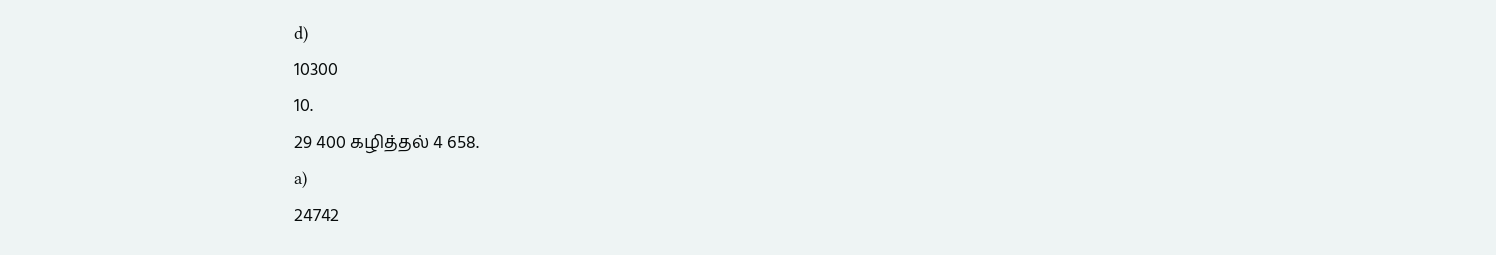d)
10300
10.
29 400 கழித்தல் 4 658.
a)
24742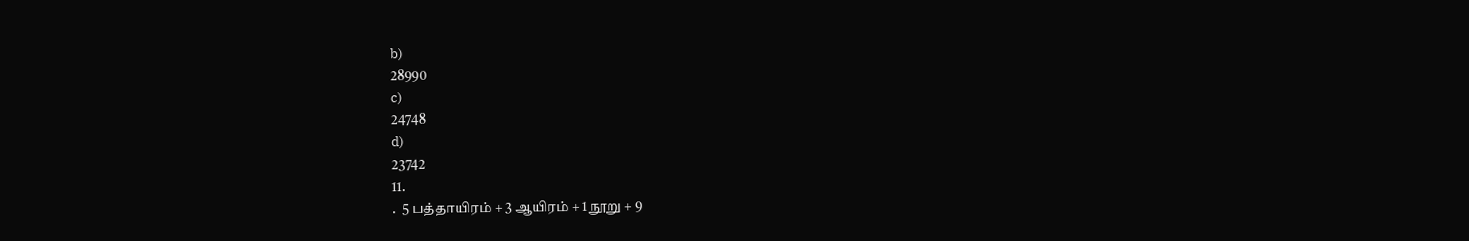b)
28990
c)
24748
d)
23742
11.
.  5 பத்தாயிரம் + 3 ஆயிரம் + 1 நூறு + 9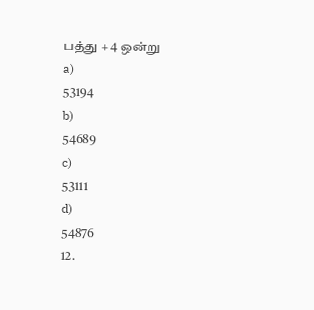பத்து + 4 ஒன்று
a)
53194
b)
54689
c)
53111
d)
54876
12.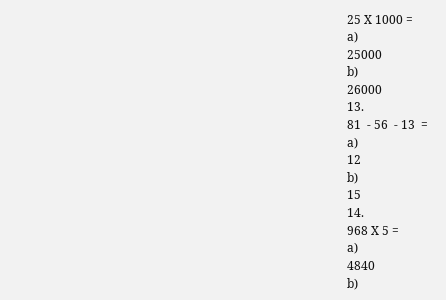25 X 1000 =
a)
25000
b)
26000
13.
81  - 56  - 13  =
a)
12
b)
15
14.
968 X 5 =
a)
4840
b)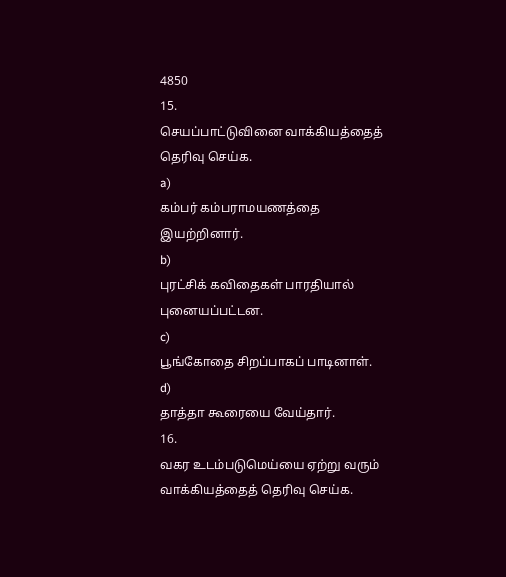4850
15.
செயப்பாட்டுவினை வாக்கியத்தைத் தெரிவு செய்க.
a)
கம்பர் கம்பராமயணத்தை இயற்றினார்.
b)
புரட்சிக் கவிதைகள் பாரதியால் புனையப்பட்டன.
c)
பூங்கோதை சிறப்பாகப் பாடினாள்.
d)
தாத்தா கூரையை வேய்தார்.
16.
வகர உடம்படுமெய்யை ஏற்று வரும் வாக்கியத்தைத் தெரிவு செய்க.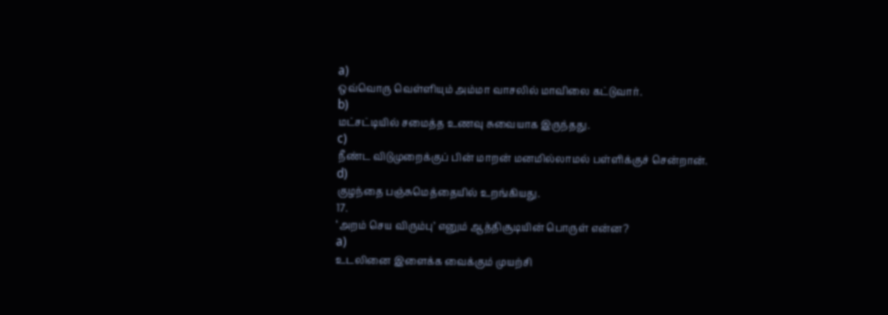a)
ஒவ்வொரு வெள்ளியும் அம்மா வாசலில் மாவிலை கட்டுவார்.
b)
மட்சட்டியில் சமைத்த உணவு சுவையாக இருந்தது.
c)
நீண்ட விடுமுறைக்குப் பின் மாறன் மனமில்லாமல் பள்ளிக்குச் சென்றான்.
d)
குழந்தை பஞ்சுமெத்தையில் உறங்கியது.
17.
‘அறம் செய விரும்பு’ எனும் ஆத்திசூடியின் பொருள் என்ன?
a)
உடலினை இளைக்க வைக்கும் முயற்சி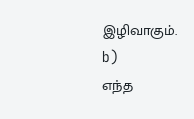இழிவாகும்.
b)
எந்த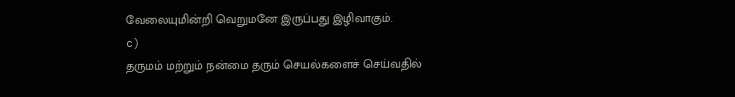வேலையுமின்றி வெறுமனே இருப்பது இழிவாகும்.
c)
தருமம் மற்றும் நன்மை தரும் செயல்களைச் செய்வதில்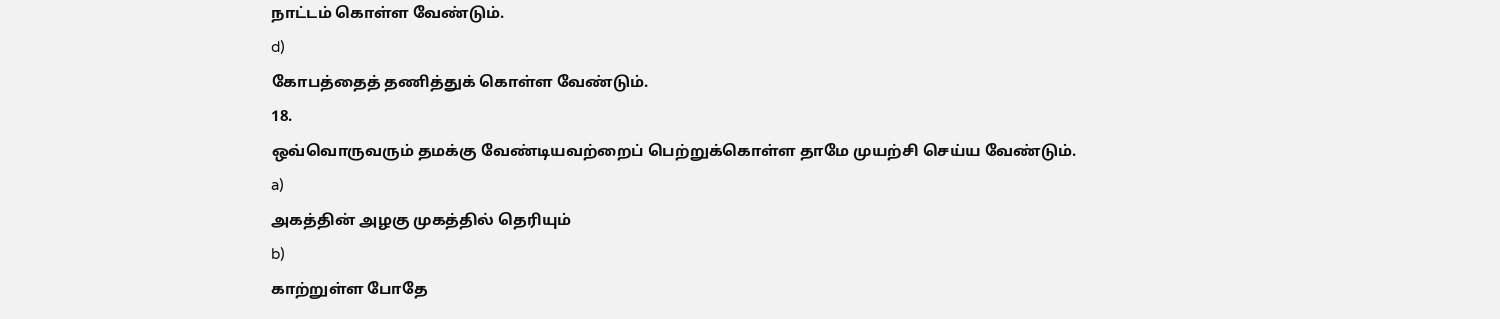நாட்டம் கொள்ள வேண்டும்.
d)
கோபத்தைத் தணித்துக் கொள்ள வேண்டும்.
18.
ஒவ்வொருவரும் தமக்கு வேண்டியவற்றைப் பெற்றுக்கொள்ள தாமே முயற்சி செய்ய வேண்டும்.
a)
அகத்தின் அழகு முகத்தில் தெரியும்
b)
காற்றுள்ள போதே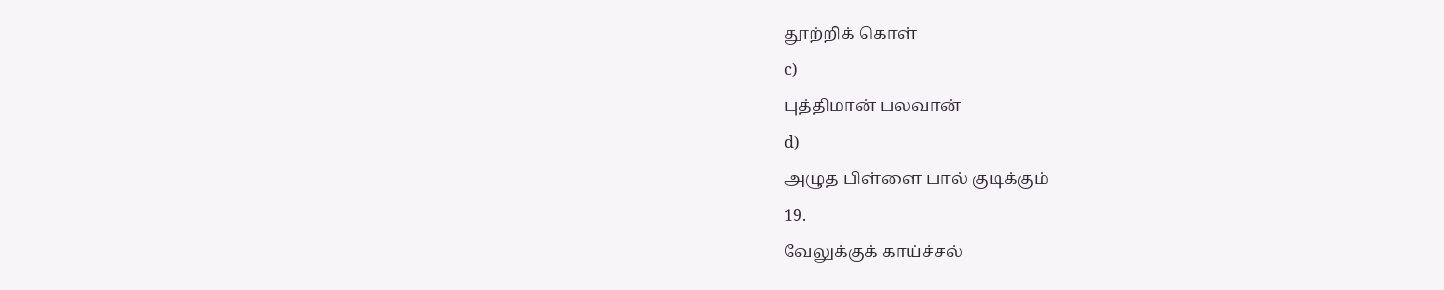தூற்றிக் கொள்
c)
புத்திமான் பலவான்
d)
அழுத பிள்ளை பால் குடிக்கும்
19.
வேலுக்குக் காய்ச்சல்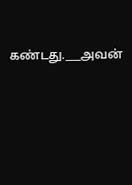கண்டது.___அவன்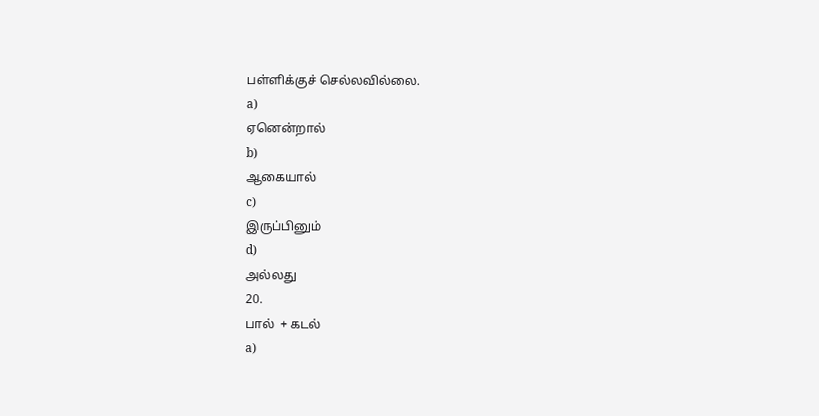பள்ளிக்குச் செல்லவில்லை.
a)
ஏனென்றால்
b)
ஆகையால்
c)
இருப்பினும்
d)
அல்லது
20.
பால்  + கடல்
a)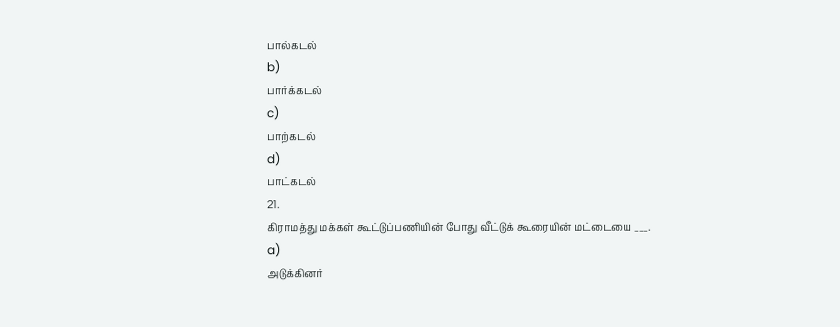பால்கடல்
b)
பார்க்கடல்
c)
பாற்கடல்
d)
பாட்கடல்
21.
கிராமத்து மக்கள் கூட்டுப்பணியின் போது வீட்டுக் கூரையின் மட்டையை ___.
a)
அடுக்கினர்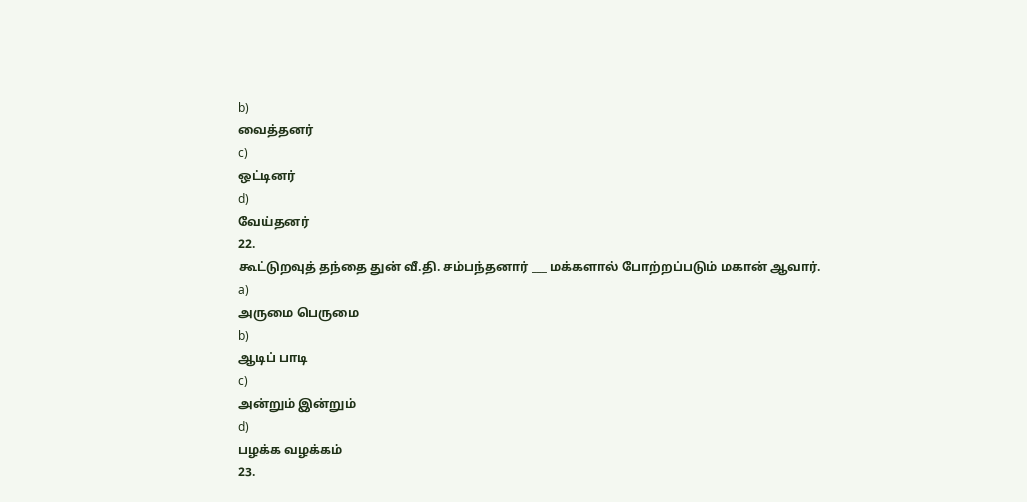b)
வைத்தனர்
c)
ஒட்டினர்
d)
வேய்தனர்
22.
கூட்டுறவுத் தந்தை துன் வீ.தி. சம்பந்தனார் ___ மக்களால் போற்றப்படும் மகான் ஆவார்.
a)
அருமை பெருமை
b)
ஆடிப் பாடி
c)
அன்றும் இன்றும்
d)
பழக்க வழக்கம்
23.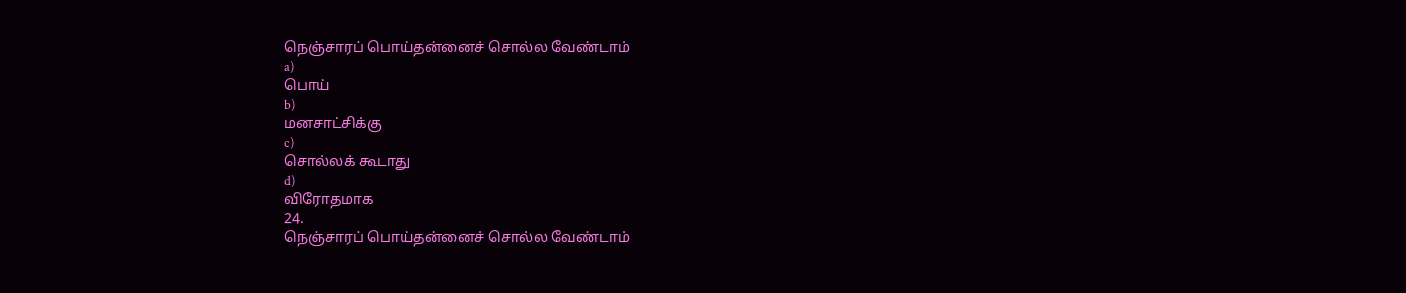நெஞ்சாரப் பொய்தன்னைச் சொல்ல வேண்டாம்
a)
பொய்
b)
மனசாட்சிக்கு
c)
சொல்லக் கூடாது
d)
விரோதமாக
24.
நெஞ்சாரப் பொய்தன்னைச் சொல்ல வேண்டாம்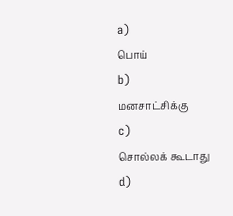a)
பொய்
b)
மனசாட்சிக்கு
c)
சொல்லக் கூடாது
d)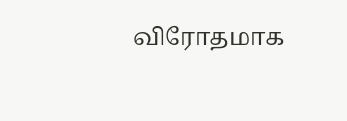விரோதமாக